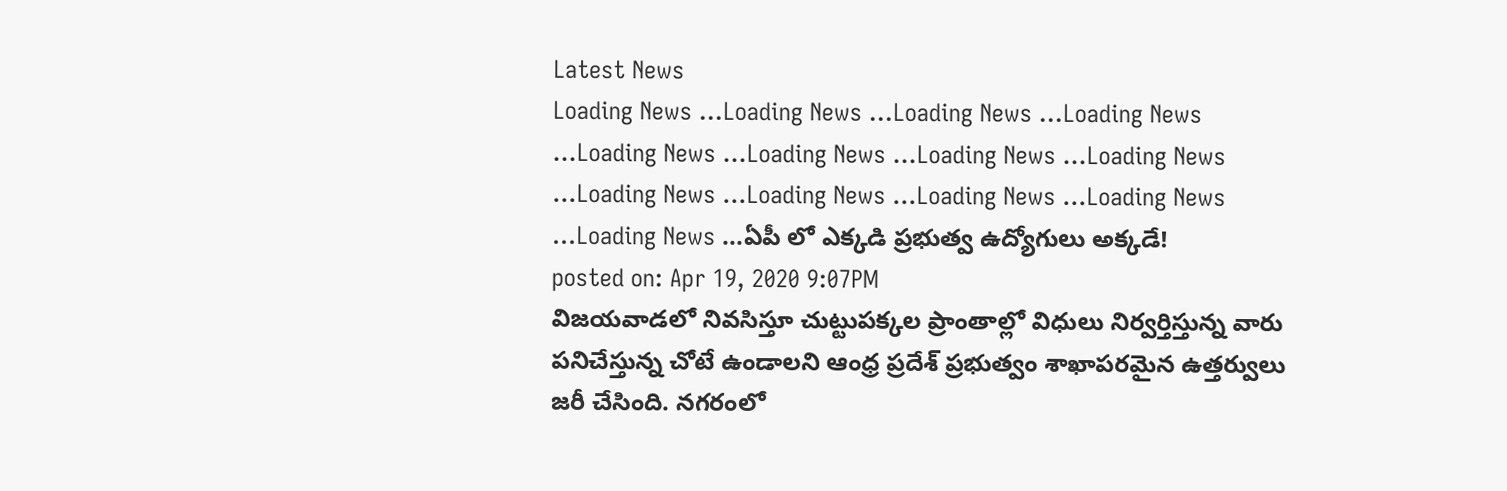Latest News
Loading News ...Loading News ...Loading News ...Loading News ...Loading News ...Loading News ...Loading News ...Loading News ...Loading News ...Loading News ...Loading News ...Loading News ...Loading News ...ఏపీ లో ఎక్కడి ప్రభుత్వ ఉద్యోగులు అక్కడే!
posted on: Apr 19, 2020 9:07PM
విజయవాడలో నివసిస్తూ చుట్టుపక్కల ప్రాంతాల్లో విధులు నిర్వర్తిస్తున్న వారు పనిచేస్తున్న చోటే ఉండాలని ఆంధ్ర ప్రదేశ్ ప్రభుత్వం శాఖాపరమైన ఉత్తర్వులు జరీ చేసింది. నగరంలో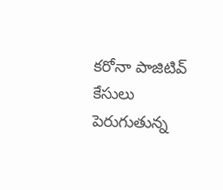కరోనా పాజిటివ్ కేసులు పెరుగుతున్న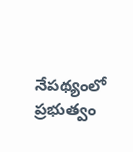నేపథ్యంలో ప్రభుత్వం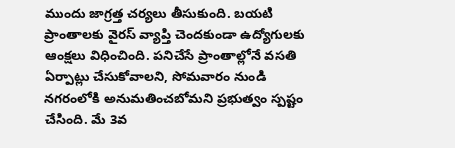ముందు జాగ్రత్త చర్యలు తీసుకుంది. బయటి ప్రాంతాలకు వైరస్ వ్యాప్తి చెందకుండా ఉద్యోగులకు ఆంక్షలు విధించింది. పనిచేసే ప్రాంతాల్లోనే వసతి ఏర్పాట్లు చేసుకోవాలని, సోమవారం నుండి నగరంలోకి అనుమతించబోమని ప్రభుత్వం స్పష్టం చేసింది. మే 3వ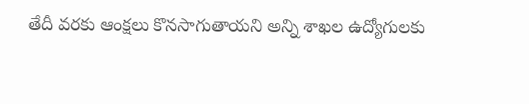తేదీ వరకు ఆంక్షలు కొనసాగుతాయని అన్ని శాఖల ఉద్యోగులకు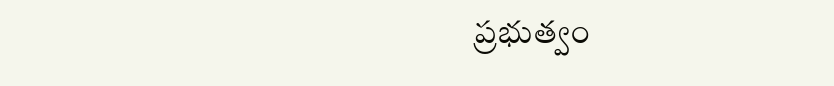ప్రభుత్వం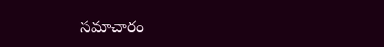సమాచారం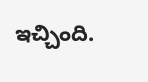ఇచ్చింది.